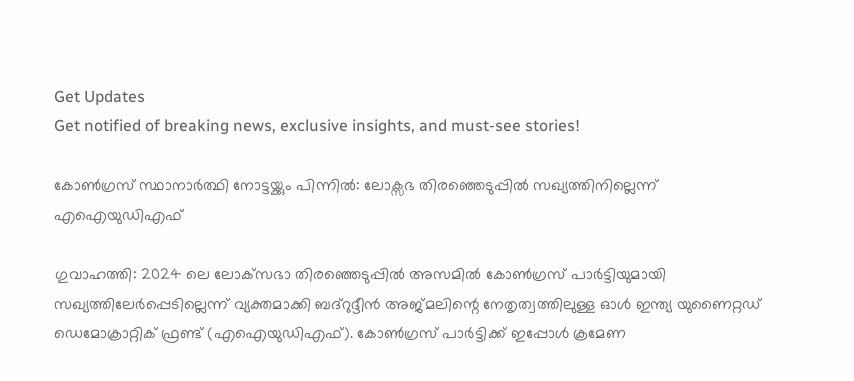Get Updates
Get notified of breaking news, exclusive insights, and must-see stories!

കോണ്‍ഗ്രസ് സ്ഥാനാർത്ഥി നോട്ടയ്ക്കും പിന്നില്‍: ലോക്സഭ തിരഞ്ഞെടുപ്പില്‍ സഖ്യത്തിനില്ലെന്ന് എഐയുഡിഎഫ്

ഗുവാഹത്തി: 2024 ലെ ലോക്‌സഭാ തിരഞ്ഞെടുപ്പിൽ അസമിൽ കോൺഗ്രസ് പാർട്ടിയുമായി സഖ്യത്തിലേർപ്പെടില്ലെന്ന് വ്യക്തമാക്കി ബദ്‌റുദ്ദീൻ അജ്മലിന്റെ നേതൃത്വത്തിലുള്ള ഓൾ ഇന്ത്യ യുണൈറ്റഡ് ഡെമോക്രാറ്റിക് ഫ്രണ്ട് (എഐയുഡിഎഫ്). കോൺഗ്രസ് പാർട്ടിക്ക് ഇപ്പോൾ ക്രമേണ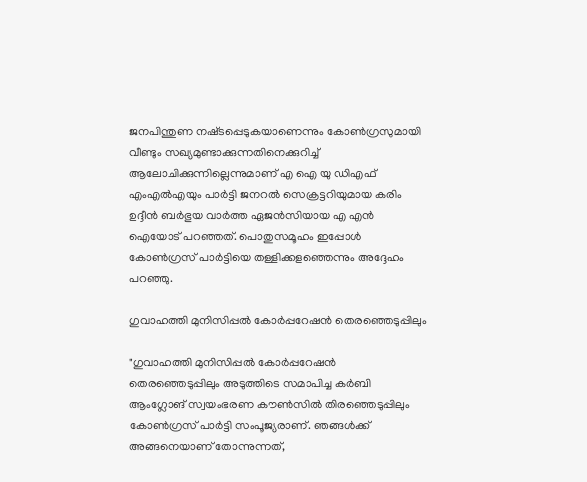ജനപിന്തുണ നഷ്‌ടപ്പെടുകയാണെന്നും കോൺഗ്രസുമായി വീണ്ടും സഖ്യമുണ്ടാക്കുന്നതിനെക്കുറിച്ച് ആലോചിക്കുന്നില്ലെന്നുമാണ് എ ഐ യു ഡിഎഫ് എംഎൽഎയും പാർട്ടി ജനറൽ സെക്രട്ടറിയുമായ കരിം ഉദ്ദീൻ ബർഭുയ വാർത്ത ഏജന്‍സിയായ എ എൻ ഐയോട് പറഞ്ഞത്. പൊതുസമൂഹം ഇപ്പോൾ കോൺഗ്രസ് പാർട്ടിയെ തള്ളിക്കളഞ്ഞെന്നും അദ്ദേഹം പറഞ്ഞു.

ഗുവാഹത്തി മുനിസിപ്പൽ കോർപ്പറേഷൻ തെരഞ്ഞെടുപ്പിലും

"ഗുവാഹത്തി മുനിസിപ്പൽ കോർപ്പറേഷൻ തെരഞ്ഞെടുപ്പിലും അടുത്തിടെ സമാപിച്ച കർബി ആംഗ്ലോങ് സ്വയംഭരണ കൗൺസിൽ തിരഞ്ഞെടുപ്പിലും കോൺഗ്രസ് പാർട്ടി സംപൂജ്യരാണ്. ഞങ്ങൾക്ക് അങ്ങനെയാണ് തോന്നുന്നത്,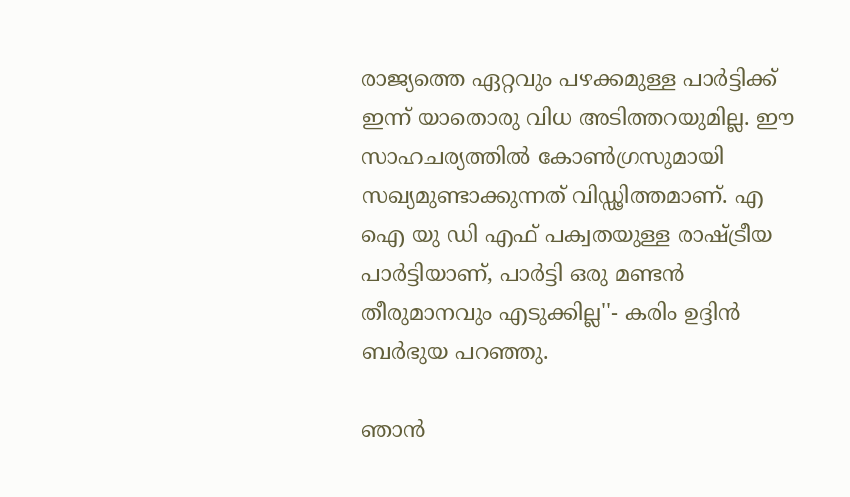രാജ്യത്തെ ഏറ്റവും പഴക്കമുള്ള പാർട്ടിക്ക് ഇന്ന് യാതൊരു വിധ അടിത്തറയുമില്ല. ഈ സാഹചര്യത്തിൽ കോൺഗ്രസുമായി സഖ്യമുണ്ടാക്കുന്നത് വിഡ്ഢിത്തമാണ്. എ ഐ യു ഡി എഫ് പക്വതയുള്ള രാഷ്ട്രീയ പാർട്ടിയാണ്, പാർട്ടി ഒരു മണ്ടൻ തീരുമാനവും എടുക്കില്ല''- കരിം ഉദ്ദിൻ ബർഭുയ പറഞ്ഞു.

ഞാന്‍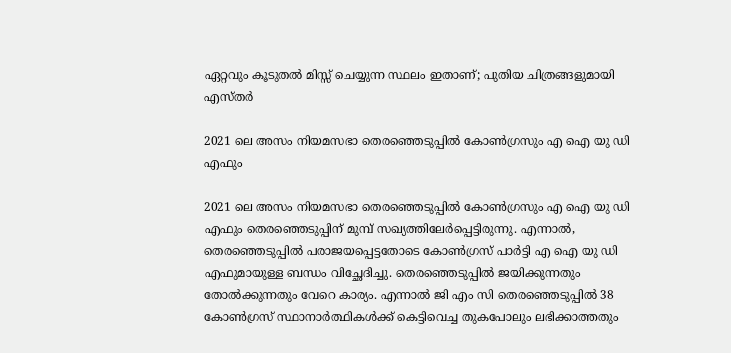ഏറ്റവും കൂടുതല്‍ മിസ്സ് ചെയ്യുന്ന സ്ഥലം ഇതാണ്; പുതിയ ചിത്രങ്ങളുമായി എസ്തർ

2021 ലെ അസം നിയമസഭാ തെരഞ്ഞെടുപ്പിൽ കോൺഗ്രസും എ ഐ യു ഡി എഫും

2021 ലെ അസം നിയമസഭാ തെരഞ്ഞെടുപ്പിൽ കോൺഗ്രസും എ ഐ യു ഡി എഫും തെരഞ്ഞെടുപ്പിന് മുമ്പ് സഖ്യത്തിലേർപ്പെട്ടിരുന്നു. എന്നാൽ, തെരഞ്ഞെടുപ്പിൽ പരാജയപ്പെട്ടതോടെ കോൺഗ്രസ് പാർട്ടി എ ഐ യു ഡി എഫുമായുള്ള ബന്ധം വിച്ഛേദിച്ചു. തെരഞ്ഞെടുപ്പിൽ ജയിക്കുന്നതും തോൽക്കുന്നതും വേറെ കാര്യം. എന്നാൽ ജി എം സി തെരഞ്ഞെടുപ്പിൽ 38 കോൺഗ്രസ് സ്ഥാനാർത്ഥികള്‍ക്ക് കെട്ടിവെച്ച തുകപോലും ലഭിക്കാത്തതും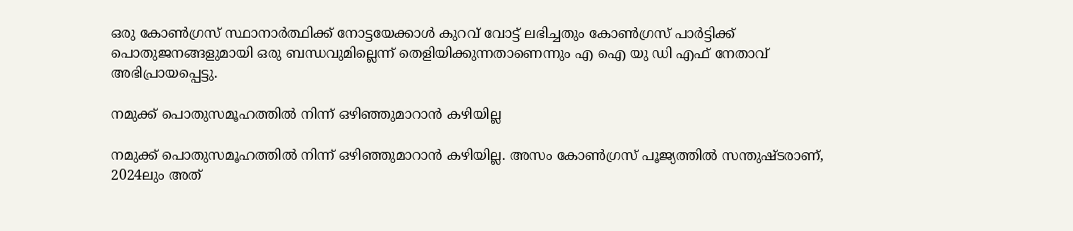ഒരു കോൺഗ്രസ് സ്ഥാനാർത്ഥിക്ക് നോട്ടയേക്കാൾ കുറവ് വോട്ട് ലഭിച്ചതും കോൺഗ്രസ് പാർട്ടിക്ക് പൊതുജനങ്ങളുമായി ഒരു ബന്ധവുമില്ലെന്ന് തെളിയിക്കുന്നതാണെന്നും എ ഐ യു ഡി എഫ് നേതാവ് അഭിപ്രായപ്പെട്ടു.

നമുക്ക് പൊതുസമൂഹത്തിൽ നിന്ന് ഒഴിഞ്ഞുമാറാൻ കഴിയില്ല

നമുക്ക് പൊതുസമൂഹത്തിൽ നിന്ന് ഒഴിഞ്ഞുമാറാൻ കഴിയില്ല. അസം കോൺഗ്രസ് പൂജ്യത്തിൽ സന്തുഷ്ടരാണ്, 2024ലും അത്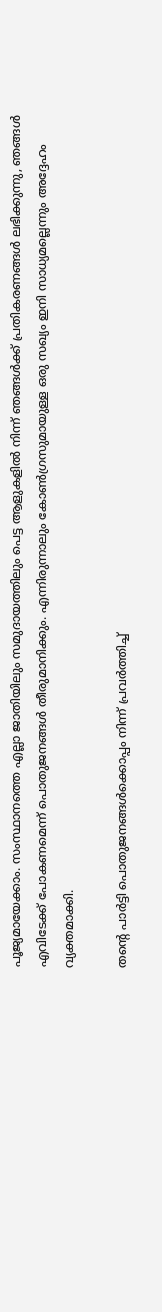പൂജ്യമായേക്കാം. സംസ്ഥാനത്തെ എല്ലാ ജാതിയിലും സമുദായത്തിലും പെട്ട ആളുകളിൽ നിന്ന് ഞങ്ങൾക്ക് പ്രതികരണങ്ങൾ ലഭിക്കുന്നു, ഞങ്ങൾ എവിടേക്ക് പോകണമെന്ന് പൊതുജനങ്ങൾ തീരുമാനിക്കും. എന്നിരുന്നാലും കോണ്‍ഗ്രസുമായുള്ള ഒരു സഖ്യം ഇനി സാധ്യമല്ലെന്നും അദ്ദേഹം വ്യക്തമാക്കി.

തന്റെ പാർട്ടി പൊതുജനങ്ങൾക്കൊപ്പം നിന്ന് പ്രവർത്തിച്ച്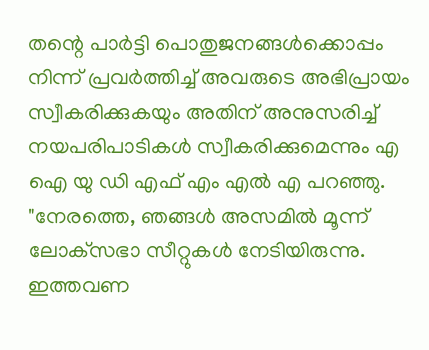തന്റെ പാർട്ടി പൊതുജനങ്ങൾക്കൊപ്പം നിന്ന് പ്രവർത്തിച്ച് അവരുടെ അഭിപ്രായം സ്വീകരിക്കുകയും അതിന് അനുസരിച്ച് നയപരിപാടികള്‍ സ്വീകരിക്കുമെന്നും എ ഐ യു ഡി എഫ് എം എൽ എ പറഞ്ഞു. "നേരത്തെ, ഞങ്ങൾ അസമിൽ മൂന്ന് ലോക്‌സഭാ സീറ്റുകൾ നേടിയിരുന്നു. ഇത്തവണ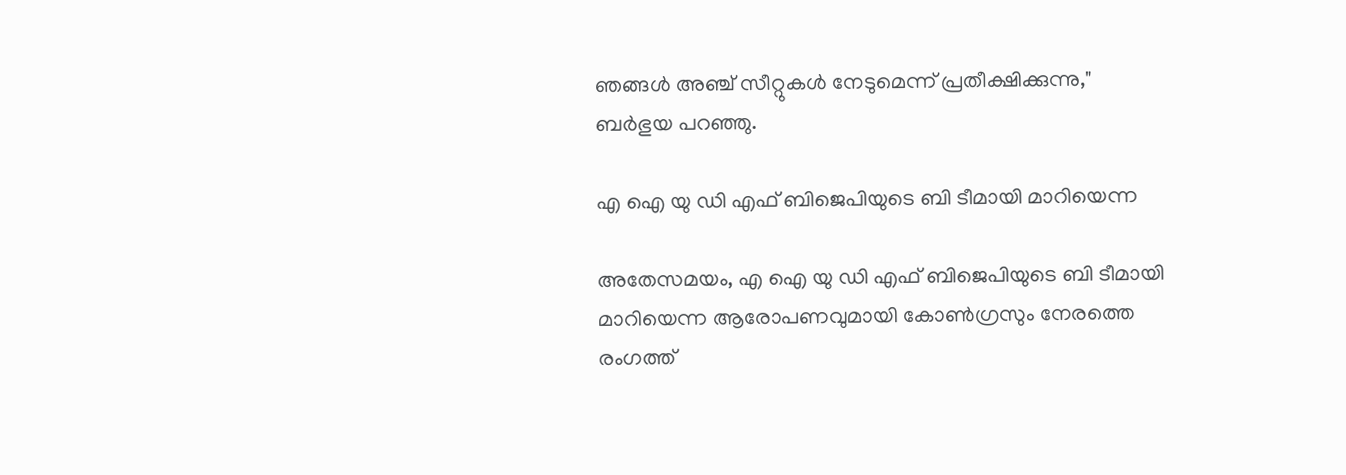ഞങ്ങൾ അഞ്ച് സീറ്റുകൾ നേടുമെന്ന് പ്രതീക്ഷിക്കുന്നു," ബർഭുയ പറഞ്ഞു.

എ ഐ യു ഡി എഫ് ബിജെപിയുടെ ബി ടീമായി മാറിയെന്ന

അതേസമയം, എ ഐ യു ഡി എഫ് ബിജെപിയുടെ ബി ടീമായി മാറിയെന്ന ആരോപണവുമായി കോണ്‍ഗ്രസും നേരത്തെ രംഗത്ത്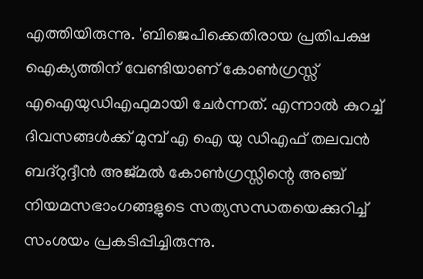എത്തിയിരുന്നു. 'ബിജെപിക്കെതിരായ പ്രതിപക്ഷ ഐക്യത്തിന് വേണ്ടിയാണ് കോൺഗ്രസ്സ് എഐയുഡിഎഫുമായി ചേർന്നത്. എന്നാൽ കുറച്ച് ദിവസങ്ങൾക്ക് മുമ്പ് എ ഐ യു ഡിഎഫ് തലവൻ ബദ്‌റുദ്ദീൻ അജ്മൽ കോൺഗ്രസ്സിന്റെ അഞ്ച് നിയമസഭാംഗങ്ങളുടെ സത്യസന്ധതയെക്കുറിച്ച് സംശയം പ്രകടിപ്പിച്ചിരുന്നു.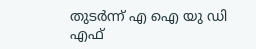തുടർന്ന് എ ഐ യു ഡി എഫ്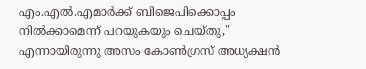എം.എൽ.എമാർക്ക് ബിജെപിക്കൊപ്പം നിൽക്കാമെന്ന് പറയുകയും ചെയ്തു," എന്നായിരുന്നു അസം കോൺഗ്രസ് അധ്യക്ഷൻ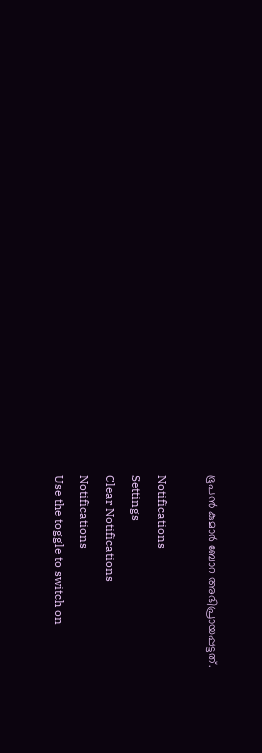ഭൂപൻ കുമാർ ബോറ അഭിപ്രായപ്പട്ടത്.

Notifications
Settings
Clear Notifications
Notifications
Use the toggle to switch on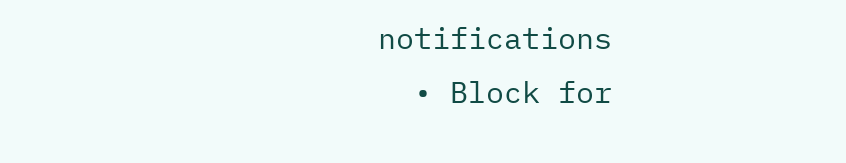notifications
  • Block for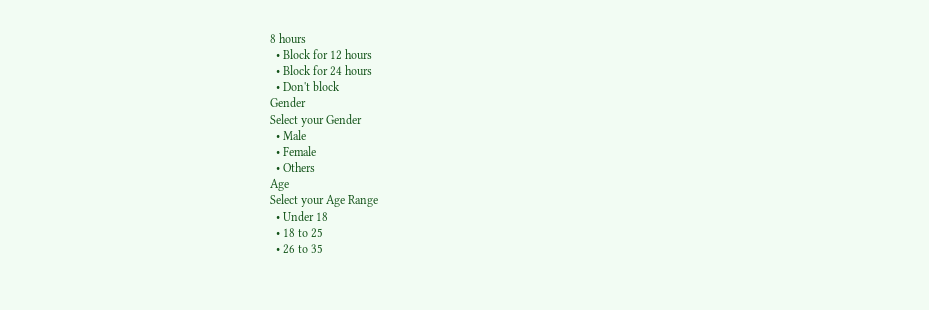8 hours
  • Block for 12 hours
  • Block for 24 hours
  • Don't block
Gender
Select your Gender
  • Male
  • Female
  • Others
Age
Select your Age Range
  • Under 18
  • 18 to 25
  • 26 to 35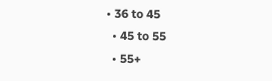• 36 to 45
  • 45 to 55
  • 55+